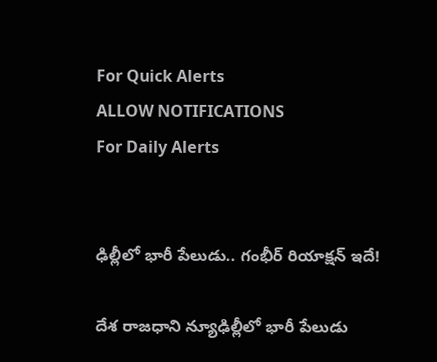For Quick Alerts
ALLOW NOTIFICATIONS
For Daily Alerts


ఢిల్లీలో భారీ పేలుడు.. గంభీర్ రియాక్షన్ ఇదే!

దేశ రాజధాని న్యూఢిల్లీలో భారీ పేలుడు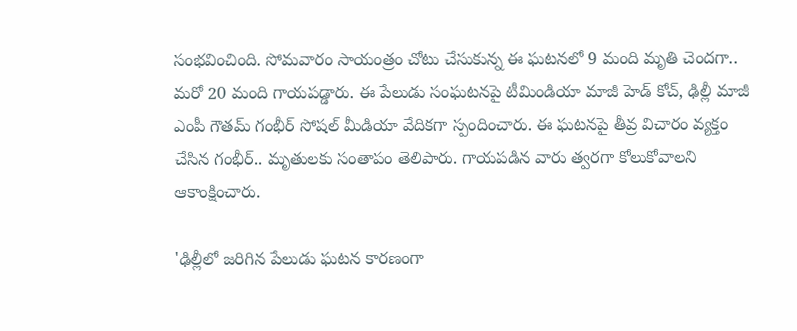సంభవించింది. సోమవారం సాయంత్రం చోటు చేసుకున్న ఈ ఘటనలో 9 మంది మృతి చెందగా.. మరో 20 మంది గాయపడ్డారు. ఈ పేలుడు సంఘటనపై టీమిండియా మాజీ హెడ్ కోచ్, ఢిల్లీ మాజీ ఎంపీ గౌతమ్ గంభీర్ సోషల్ మీడియా వేదికగా స్పందించారు. ఈ ఘటనపై తీవ్ర విచారం వ్యక్తం చేసిన గంభీర్.. మృతులకు సంతాపం తెలిపారు. గాయపడిన వారు త్వరగా కోలుకోవాలని ఆకాంక్షించారు.

'ఢిల్లీలో జరిగిన పేలుడు ఘటన కారణంగా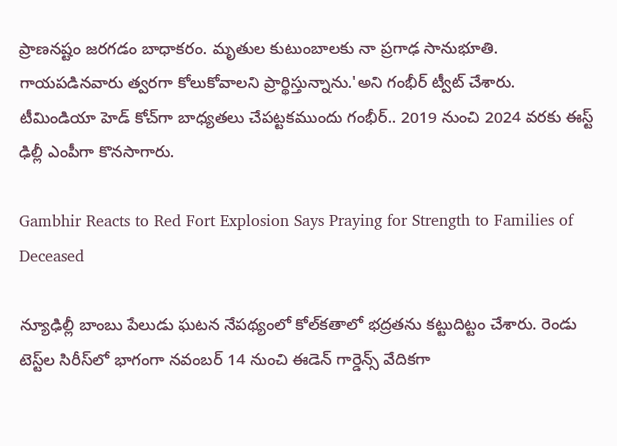ప్రాణనష్టం జరగడం బాధాకరం. మృతుల కుటుంబాలకు నా ప్రగాఢ సానుభూతి. గాయపడినవారు త్వరగా కోలుకోవాలని ప్రార్థిస్తున్నాను.'అని గంభీర్ ట్వీట్ చేశారు. టీమిండియా హెడ్ కోచ్‌గా బాధ్యతలు చేపట్టకముందు గంభీర్.. 2019 నుంచి 2024 వరకు ఈస్ట్ ఢిల్లీ ఎంపీగా కొనసాగారు.

Gambhir Reacts to Red Fort Explosion Says Praying for Strength to Families of Deceased

న్యూఢిల్లీ బాంబు పేలుడు ఘటన నేపథ్యంలో కోల్‌కతాలో భద్రతను కట్టుదిట్టం చేశారు. రెండు టెస్ట్‌ల సిరీస్‌లో భాగంగా నవంబర్ 14 నుంచి ఈడెన్ గార్డెన్స్ వేదికగా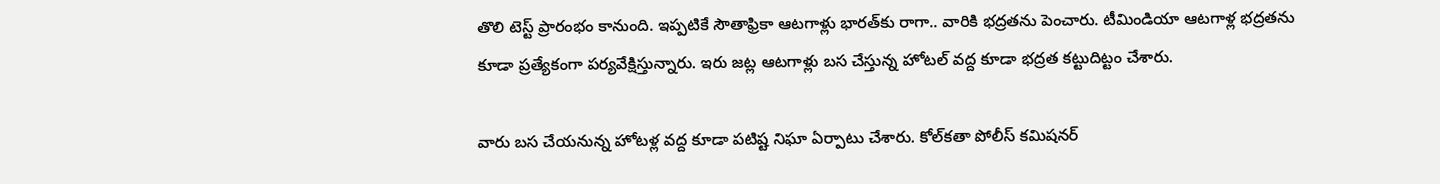తొలి టెస్ట్ ప్రారంభం కానుంది. ఇప్పటికే సౌతాఫ్రికా ఆటగాళ్లు భారత్‌కు రాగా.. వారికి భద్రతను పెంచారు. టీమిండియా ఆటగాళ్ల భద్రతను కూడా ప్రత్యేకంగా పర్యవేక్షిస్తున్నారు. ఇరు జట్ల ఆటగాళ్లు బస చేస్తున్న హోటల్ వద్ద కూడా భద్రత కట్టుదిట్టం చేశారు.

వారు బస చేయనున్న హోటళ్ల వద్ద కూడా పటిష్ట నిఘా ఏర్పాటు చేశారు. కోల్‌కతా పోలీస్ కమిషనర్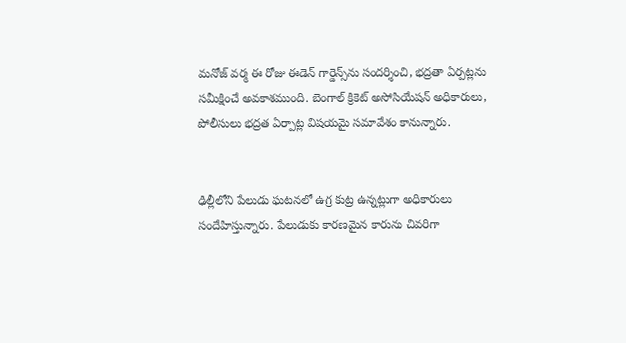మనోజ్ వర్మ ఈ రోజు ఈడెన్ గార్డెన్స్‌ను సందర్శించి, భద్రతా ఏర్పట్లను సమీక్షించే అవకాశముంది. బెంగాల్ క్రికెట్ అసోసియేషన్ అధికారులు, పోలీసులు భద్రత ఏర్పాట్ల విషయమై సమావేశం కానున్నారు.


ఢిల్లీలోని పేలుడు ఘటనలో ఉగ్ర కుట్ర ఉన్నట్లుగా అధికారులు సందేహిస్తున్నారు. పేలుడుకు కారణమైన కారును చివరిగా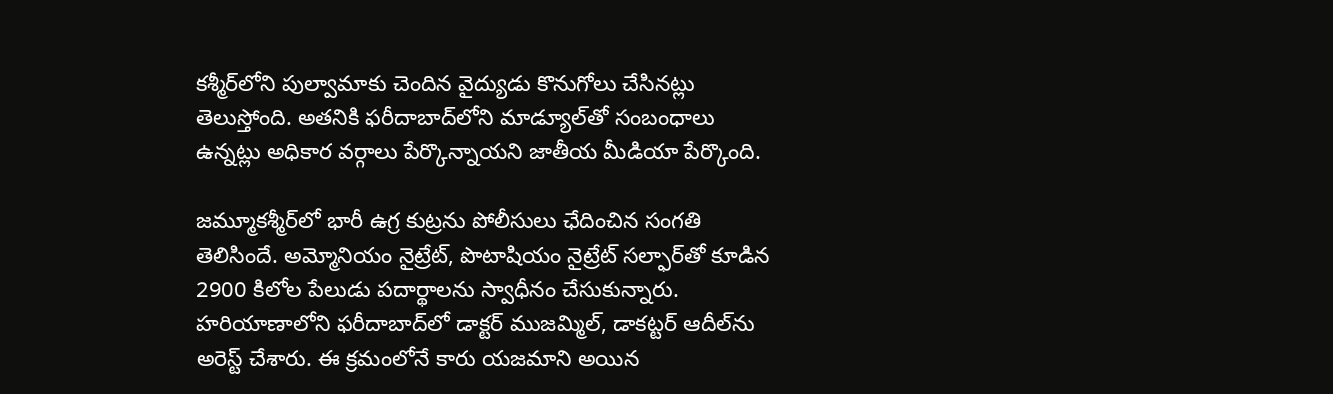కశ్మీర్‌లోని పుల్వామాకు చెందిన వైద్యుడు కొనుగోలు చేసినట్లు తెలుస్తోంది. అతనికి ఫరీదాబాద్‌లోని మాడ్యూల్‌తో సంబంధాలు ఉన్నట్లు అధికార వర్గాలు పేర్కొన్నాయని జాతీయ మీడియా పేర్కొంది.

జమ్మూకశ్మీర్‌లో భారీ ఉగ్ర కుట్రను పోలీసులు ఛేదించిన సంగతి తెలిసిందే. అమ్మోనియం నైట్రేట్, పొటాషియం నైట్రేట్ సల్ఫార్‌తో కూడిన 2900 కిలోల పేలుడు పదార్థాలను స్వాధీనం చేసుకున్నారు. హరియాణాలోని ఫరీదాబాద్‌లో డాక్టర్ ముజమ్మిల్, డాకట్టర్ ఆదీల్‌ను అరెస్ట్ చేశారు. ఈ క్రమంలోనే కారు యజమాని అయిన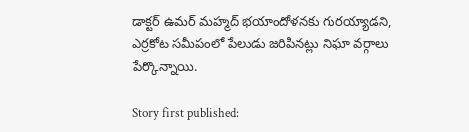డాక్టర్ ఉమర్ మహ్మద్ భయాందోళనకు గురయ్యాడని, ఎర్రకోట సమీపంలో పేలుడు జరిపినట్లు నిఘా వర్గాలు పేర్కొన్నాయి.

Story first published: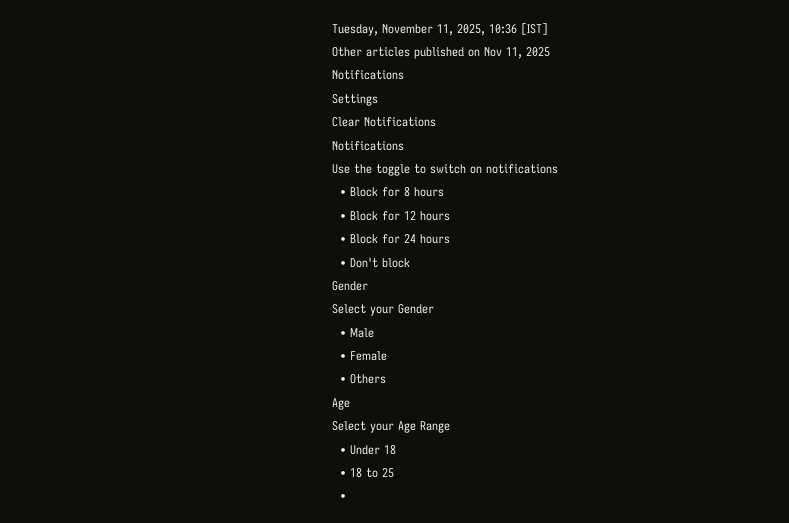Tuesday, November 11, 2025, 10:36 [IST]
Other articles published on Nov 11, 2025
Notifications
Settings
Clear Notifications
Notifications
Use the toggle to switch on notifications
  • Block for 8 hours
  • Block for 12 hours
  • Block for 24 hours
  • Don't block
Gender
Select your Gender
  • Male
  • Female
  • Others
Age
Select your Age Range
  • Under 18
  • 18 to 25
  •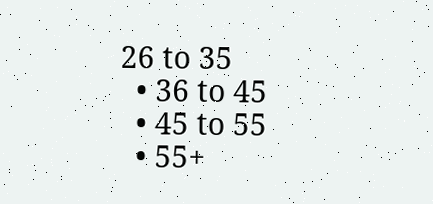26 to 35
  • 36 to 45
  • 45 to 55
  • 55+